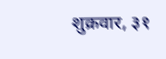शुक्रवार, ३१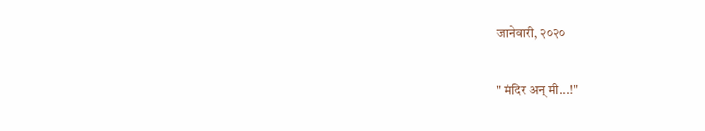जानेवारी, २०२०

" मंदिर अन् मी...!"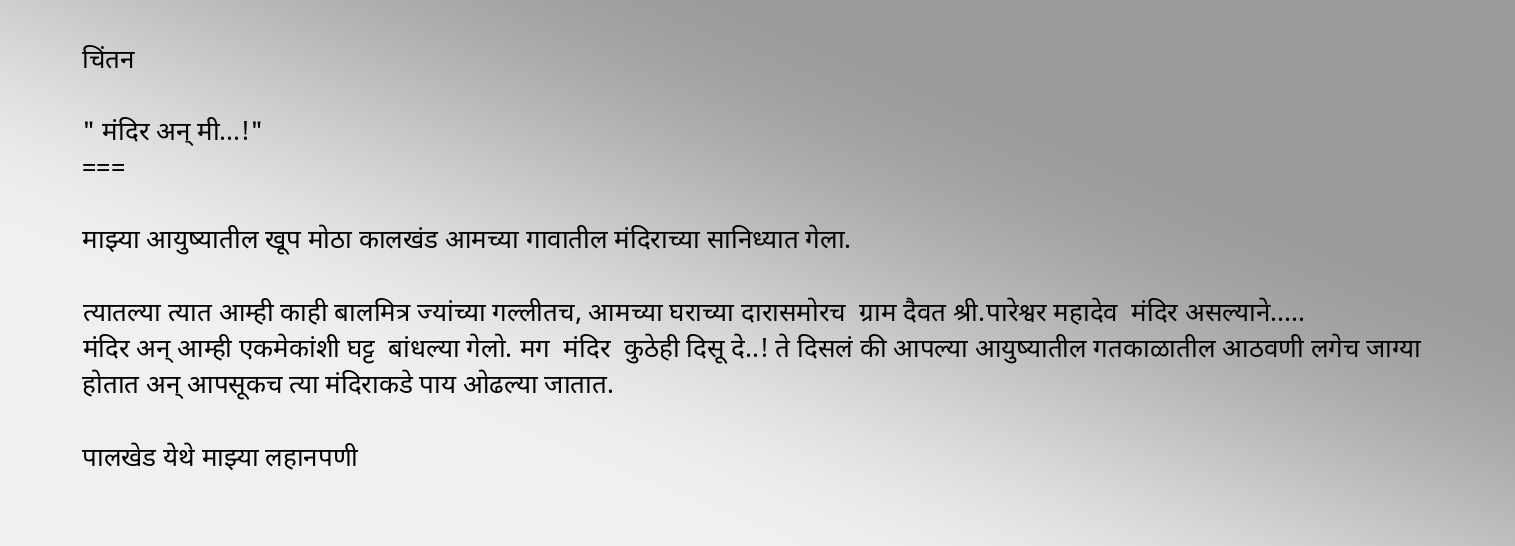चिंतन

" मंदिर अन् मी...!"
===

माझ्या आयुष्यातील खूप मोठा कालखंड आमच्या गावातील मंदिराच्या सानिध्यात गेला.

त्यातल्या त्यात आम्ही काही बालमित्र ज्यांच्या गल्लीतच, आमच्या घराच्या दारासमोरच  ग्राम दैवत श्री.पारेश्वर महादेव  मंदिर असल्याने.....
मंदिर अन् आम्ही एकमेकांशी घट्ट  बांधल्या गेलो. मग  मंदिर  कुठेही दिसू दे..! ते दिसलं की आपल्या आयुष्यातील गतकाळातील आठवणी लगेच जाग्या होतात अन् आपसूकच त्या मंदिराकडे पाय ओढल्या जातात.

पालखेड येथे माझ्या लहानपणी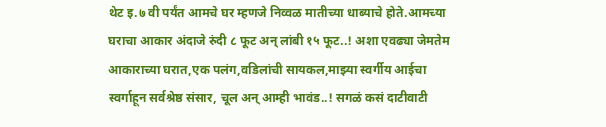थेट इ.७ वी पर्यंत आमचे घर म्हणजे निव्वळ मातीच्या धाब्याचे होते.आमच्या घराचा आकार अंदाजे रुंदी ८ फूट अन् लांबी १५ फूट..! अशा एवढ्या जेमतेम आकाराच्या घरात,एक पलंग,वडिलांची सायकल,माझ्या स्वर्गीय आईचा स्वर्गाहून सर्वश्रेष्ठ संसार, चूल अन् आम्ही भावंड..! सगळं कसं दाटीवाटी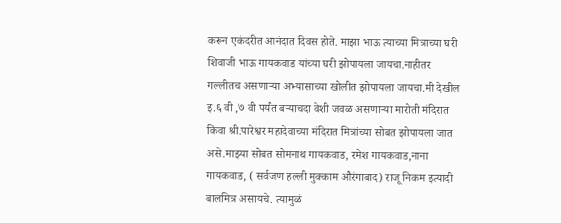करून एकंदरीत आनंदात दिवस होते. माझा भाऊ त्याच्या मित्राच्या घरी शिवाजी भाऊ गायकवाड यांच्या घरी झोपायला जायचा.नाहीतर गल्लीतच असणाऱ्या अभ्यासाच्या खोलीत झोपायला जायचा.मी देखील इ.६ वी ,७ वी पर्यंत बऱ्याचदा वेशी जवळ असणाऱ्या मारोती मंदिरात किंवा श्री.पारेश्वर महादेवाच्या मंदिरात मित्रांच्या सोबत झोपायला जात असे.माझ्या सोबत सोमनाथ गायकवाड, रमेश गायकवाड,नाना गायकवाड, ( सर्वजण हल्ली मुक्काम औरंगाबाद) राजू निकम इत्यादी बालमित्र असायचे. त्यामुळं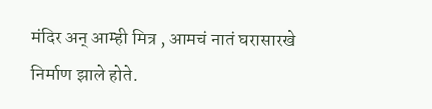मंदिर अन् आम्ही मित्र , आमचं नातं घरासारखे निर्माण झाले होते.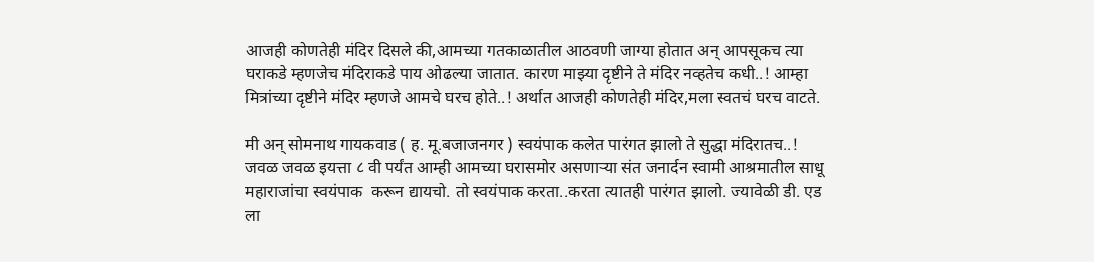आजही कोणतेही मंदिर दिसले की,आमच्या गतकाळातील आठवणी जाग्या होतात अन् आपसूकच त्या घराकडे म्हणजेच मंदिराकडे पाय ओढल्या जातात. कारण माझ्या दृष्टीने ते मंदिर नव्हतेच कधी..! आम्हा मित्रांच्या दृष्टीने मंदिर म्हणजे आमचे घरच होते..! अर्थात आजही कोणतेही मंदिर,मला स्वतचं घरच वाटते.

मी अन् सोमनाथ गायकवाड ( ह. मू.बजाजनगर ) स्वयंपाक कलेत पारंगत झालो ते सुद्धा मंदिरातच..!  जवळ जवळ इयत्ता ८ वी पर्यंत आम्ही आमच्या घरासमोर असणाऱ्या संत जनार्दन स्वामी आश्रमातील साधू महाराजांचा स्वयंपाक  करून द्यायचो. तो स्वयंपाक करता..करता त्यातही पारंगत झालो. ज्यावेळी डी. एड ला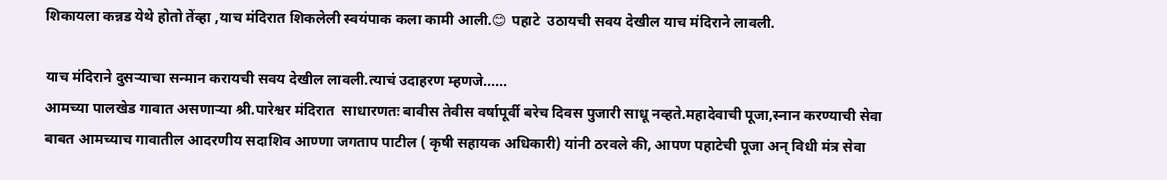शिकायला कन्नड येथे होतो तेंव्हा ,याच मंदिरात शिकलेली स्वयंपाक कला कामी आली.😊 पहाटे  उठायची सवय देखील याच मंदिराने लावली.

याच मंदिराने दुसऱ्याचा सन्मान करायची सवय देखील लावली.त्याचं उदाहरण म्हणजे......
आमच्या पालखेड गावात असणाऱ्या श्री.पारेश्वर मंदिरात  साधारणतः बावीस तेवीस वर्षापूर्वी बरेच दिवस पुजारी साधू नव्हते.महादेवाची पूजा,स्नान करण्याची सेवा बाबत आमच्याच गावातील आदरणीय सदाशिव आण्णा जगताप पाटील ( कृषी सहायक अधिकारी) यांनी ठरवले की, आपण पहाटेची पूजा अन् विधी मंत्र सेवा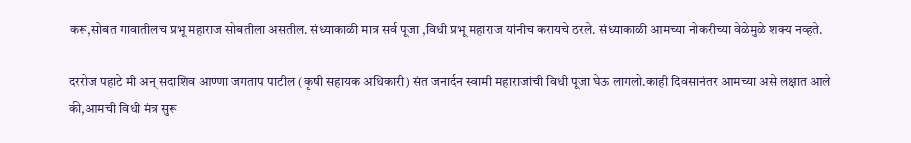करू,सोबत गावातीलच प्रभू महाराज सोबतीला असतील. संध्याकाळी मात्र सर्व पूजा ,विधी प्रभू महाराज यांनीच करायचे ठरले. संध्याकाळी आमच्या नोकरीच्या वेळेमुळे शक्य नव्हते.

दररोज पहाटे मी अन् सदाशिव आण्णा जगताप पाटील (कृषी सहायक अधिकारी) संत जनार्दन स्वामी महाराजांची विधी पूजा घेऊ लागलो.काही दिवसानंतर आमच्या असे लक्षात आले की,आमची विधी मंत्र सुरू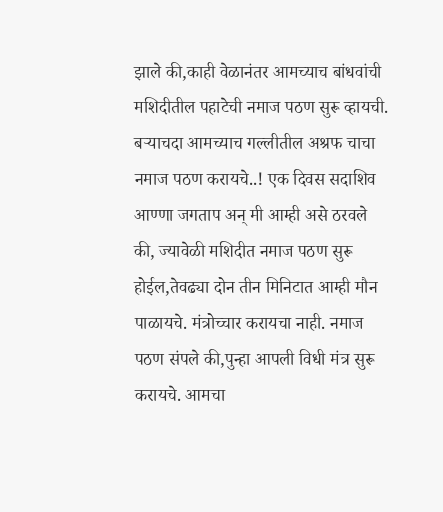झाले की,काही वेळानंतर आमच्याच बांधवांची मशिदीतील पहाटेची नमाज पठण सुरू व्हायची. बऱ्याचदा आमच्याच गल्लीतील अश्रफ चाचा नमाज पठण करायचे..! एक दिवस सदाशिव आण्णा जगताप अन् मी आम्ही असे ठरवले की, ज्यावेळी मशिदीत नमाज पठण सुरू होईल,तेवढ्या दोन तीन मिनिटात आम्ही मौन पाळायचे. मंत्रोच्चार करायचा नाही. नमाज पठण संपले की,पुन्हा आपली विधी मंत्र सुरू करायचे. आमचा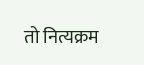तो नित्यक्रम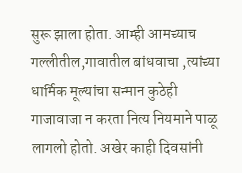सुरू झाला होता. आम्ही आमच्याच गल्लीतील,गावातील बांधवाचा ,त्यांच्या धार्मिक मूल्यांचा सन्मान कुठेही गाजावाजा न करता नित्य नियमाने पाळू लागलो होतो. अखेर काही दिवसांनी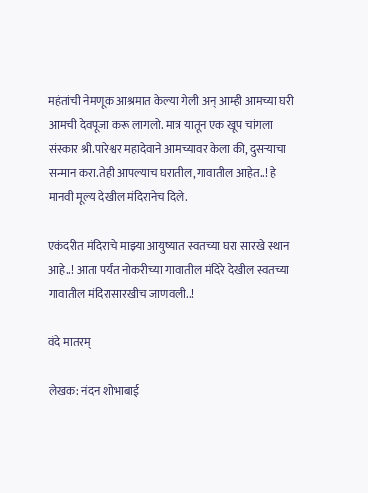महंतांची नेमणूक आश्रमात केल्या गेली अन् आम्ही आमच्या घरी आमची देवपूजा करू लागलो. मात्र यातून एक खूप चांगला संस्कार श्री.पारेश्वर महादेवाने आमच्यावर केला की, दुसऱ्याचा सन्मान करा.तेही आपल्याच घरातील,गावातील आहेत..! हे मानवी मूल्य देखील मंदिरानेच दिले.

एकंदरीत मंदिराचे माझ्या आयुष्यात स्वतच्या घरा सारखे स्थान आहे..! आता पर्यंत नोकरीच्या गावातील मंदिरे देखील स्वतच्या गावातील मंदिरासारखीच जाणवली..!

वंदे मातरम्

लेखक: नंदन शोभाबाई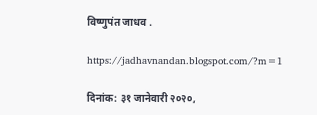विष्णुपंत जाधव .

https://jadhavnandan.blogspot.com/?m=1

दिनांक: ३१ जानेवारी २०२०,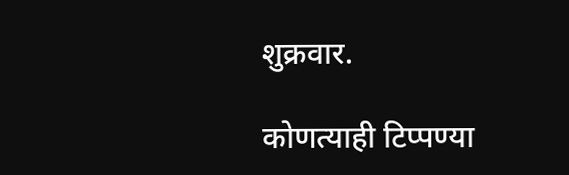शुक्रवार.

कोणत्याही टिप्पण्‍या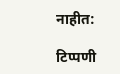नाहीत:

टिप्पणी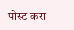पोस्ट करा